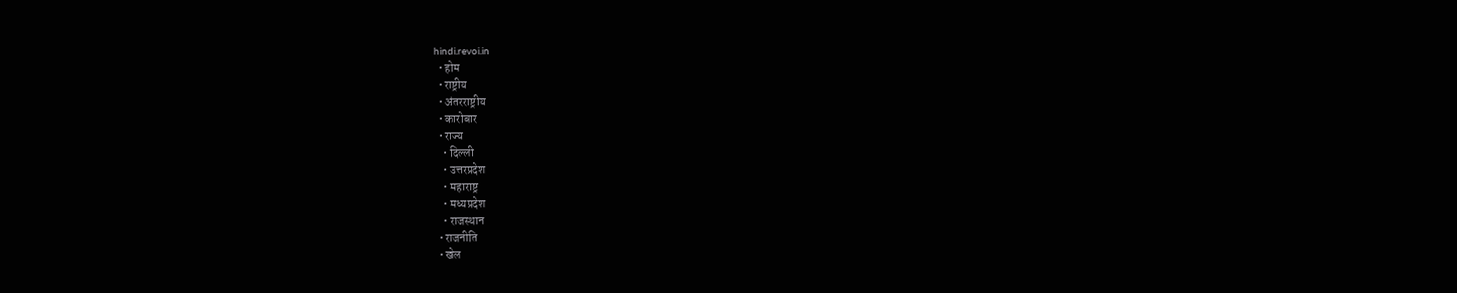hindi.revoi.in
  • होम
  • राष्ट्रीय
  • अंतरराष्ट्रीय
  • कारोबार
  • राज्य
    • दिल्ली
    • उत्तरप्रदेश
    • महाराष्ट्र
    • मध्यप्रदेश
    • राजस्थान
  • राजनीति
  • खेल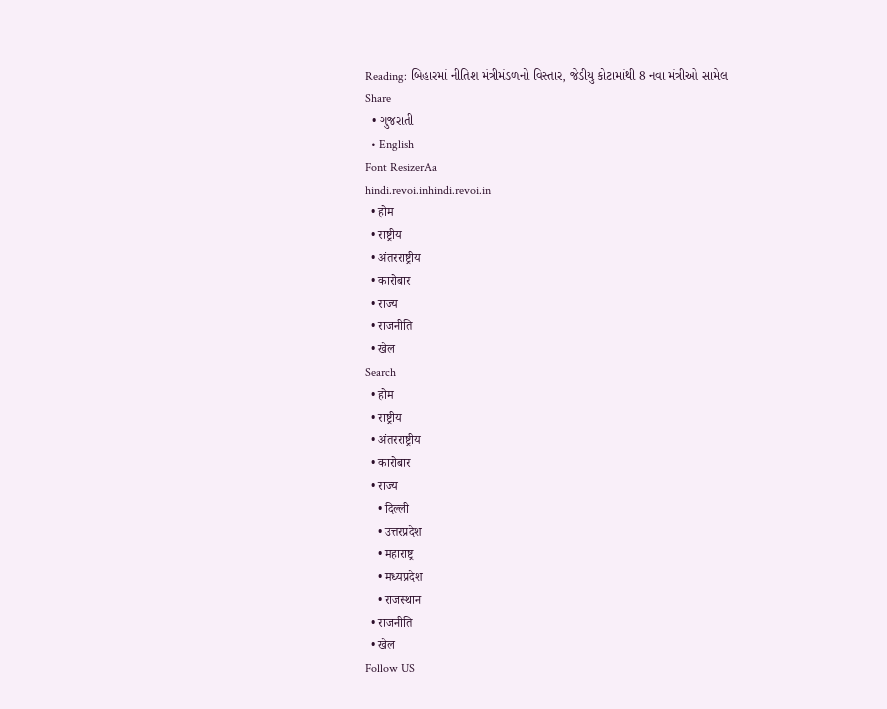Reading: બિહારમાં નીતિશ મંત્રીમંડળનો વિસ્તાર, જેડીયુ કોટામાંથી 8 નવા મંત્રીઓ સામેલ
Share
  • ગુજરાતી
  • English
Font ResizerAa
hindi.revoi.inhindi.revoi.in
  • होम
  • राष्ट्रीय
  • अंतरराष्ट्रीय
  • कारोबार
  • राज्य
  • राजनीति
  • खेल
Search
  • होम
  • राष्ट्रीय
  • अंतरराष्ट्रीय
  • कारोबार
  • राज्य
    • दिल्ली
    • उत्तरप्रदेश
    • महाराष्ट्र
    • मध्यप्रदेश
    • राजस्थान
  • राजनीति
  • खेल
Follow US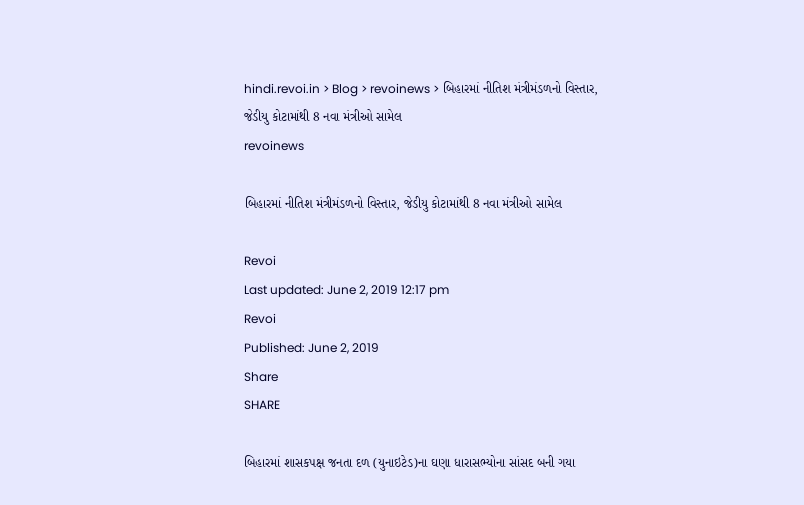hindi.revoi.in > Blog > revoinews > બિહારમાં નીતિશ મંત્રીમંડળનો વિસ્તાર, જેડીયુ કોટામાંથી 8 નવા મંત્રીઓ સામેલ
revoinews

બિહારમાં નીતિશ મંત્રીમંડળનો વિસ્તાર, જેડીયુ કોટામાંથી 8 નવા મંત્રીઓ સામેલ

Revoi
Last updated: June 2, 2019 12:17 pm
Revoi
Published: June 2, 2019
Share
SHARE

બિહારમાં શાસકપક્ષ જનતા દળ (યુનાઇટેડ)ના ઘણા ધારાસભ્યોના સાંસદ બની ગયા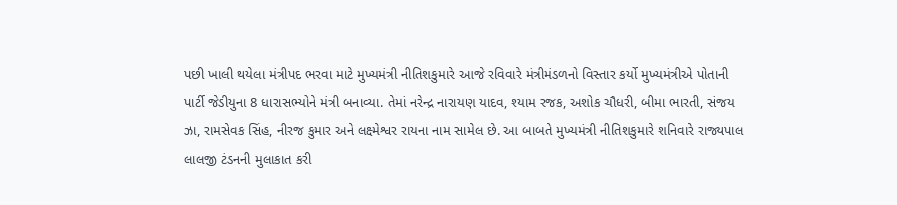પછી ખાલી થયેલા મંત્રીપદ ભરવા માટે મુખ્યમંત્રી નીતિશકુમારે આજે રવિવારે મંત્રીમંડળનો વિસ્તાર કર્યો મુખ્યમંત્રીએ પોતાની પાર્ટી જેડીયુના 8 ધારાસભ્યોને મંત્રી બનાવ્યા. તેમાં નરેન્દ્ર નારાયણ યાદવ, શ્યામ રજક, અશોક ચૌધરી, બીમા ભારતી, સંજય ઝા, રામસેવક સિંહ, નીરજ કુમાર અને લક્ષ્મેશ્વર રાયના નામ સામેલ છે. આ બાબતે મુખ્યમંત્રી નીતિશકુમારે શનિવારે રાજ્યપાલ લાલજી ટંડનની મુલાકાત કરી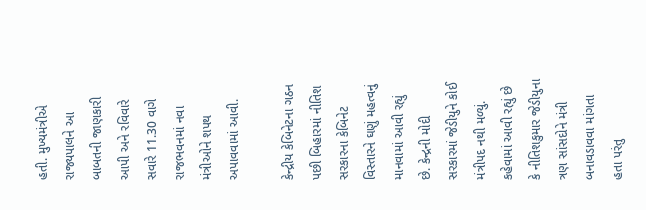હતી. મુખ્યમંત્રીએ રાજ્યપાલને આ બાબતની જાણકારી આપી અને રવિવારે સવારે 11.30 વાગે રાજભવનમાં નવા મંત્રીઓને શપથ અપાવવામાં આવી.

કેન્દ્રીય કેબિનેટના ગઠન પછી બિહારમાં નીતિશ સરકારના કેબિનેટ વિસ્તારને ઘણું મહત્વનું માનવામાં આવી રહ્યું છે. કેન્દ્રની મોદી સરકારમાં જેડીયુને કોઈ મંત્રીપદ નથી મળ્યું. કહેવામાં આવી રહ્યું છે કે નીતિશકુમાર જેડીયુના ત્રણ સાંસદોને મંત્રી બનાવડાવવા માંગતા હતા પરંતુ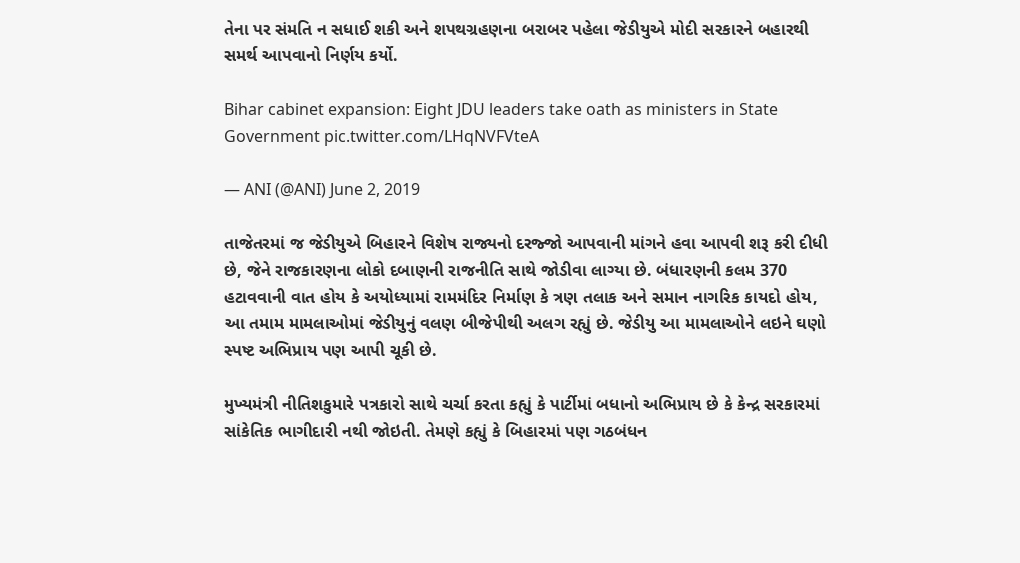તેના પર સંમતિ ન સધાઈ શકી અને શપથગ્રહણના બરાબર પહેલા જેડીયુએ મોદી સરકારને બહારથી સમર્થ આપવાનો નિર્ણય કર્યો.

Bihar cabinet expansion: Eight JDU leaders take oath as ministers in State Government pic.twitter.com/LHqNVFVteA

— ANI (@ANI) June 2, 2019

તાજેતરમાં જ જેડીયુએ બિહારને વિશેષ રાજ્યનો દરજ્જો આપવાની માંગને હવા આપવી શરૂ કરી દીધી છે, જેને રાજકારણના લોકો દબાણની રાજનીતિ સાથે જોડીવા લાગ્યા છે. બંધારણની કલમ 370 હટાવવાની વાત હોય કે અયોધ્યામાં રામમંદિર નિર્માણ કે ત્રણ તલાક અને સમાન નાગરિક કાયદો હોય, આ તમામ મામલાઓમાં જેડીયુનું વલણ બીજેપીથી અલગ રહ્યું છે. જેડીયુ આ મામલાઓને લઇને ઘણો સ્પષ્ટ અભિપ્રાય પણ આપી ચૂકી છે.

મુખ્યમંત્રી નીતિશકુમારે પત્રકારો સાથે ચર્ચા કરતા કહ્યું કે પાર્ટીમાં બધાનો અભિપ્રાય છે કે કેન્દ્ર સરકારમાં સાંકેતિક ભાગીદારી નથી જોઇતી. તેમણે કહ્યું કે બિહારમાં પણ ગઠબંધન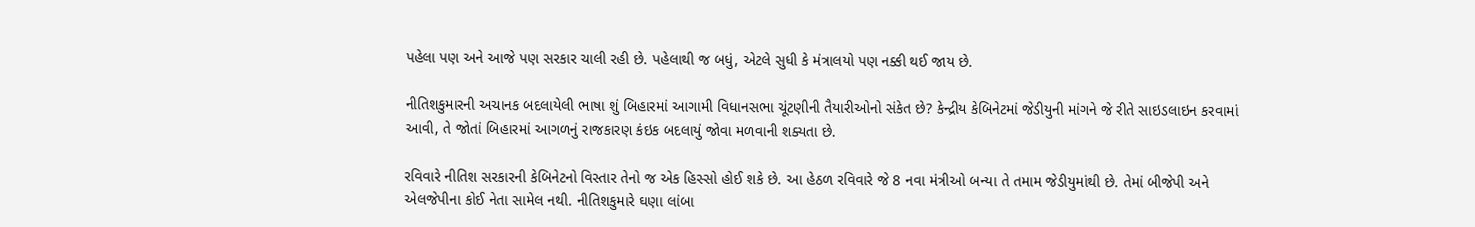પહેલા પણ અને આજે પણ સરકાર ચાલી રહી છે. પહેલાથી જ બધું, એટલે સુધી કે મંત્રાલયો પણ નક્કી થઈ જાય છે.

નીતિશકુમારની અચાનક બદલાયેલી ભાષા શું બિહારમાં આગામી વિધાનસભા ચૂંટણીની તૈયારીઓનો સંકેત છે? કેન્દ્રીય કેબિનેટમાં જેડીયુની માંગને જે રીતે સાઇડલાઇન કરવામાં આવી, તે જોતાં બિહારમાં આગળનું રાજકારણ કંઇક બદલાયું જોવા મળવાની શક્યતા છે.

રવિવારે નીતિશ સરકારની કેબિનેટનો વિસ્તાર તેનો જ એક હિસ્સો હોઈ શકે છે. આ હેઠળ રવિવારે જે 8 નવા મંત્રીઓ બન્યા તે તમામ જેડીયુમાંથી છે. તેમાં બીજેપી અને એલજેપીના કોઈ નેતા સામેલ નથી. નીતિશકુમારે ઘણા લાંબા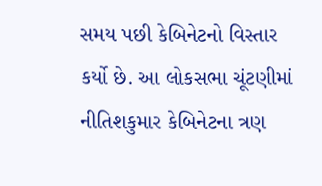સમય પછી કેબિનેટનો વિસ્તાર કર્યો છે. આ લોકસભા ચૂંટણીમાં નીતિશકુમાર કેબિનેટના ત્રણ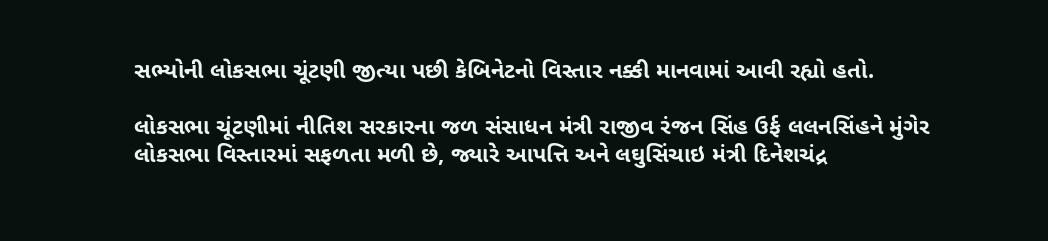સભ્યોની લોકસભા ચૂંટણી જીત્યા પછી કેબિનેટનો વિસ્તાર નક્કી માનવામાં આવી રહ્યો હતો.

લોકસભા ચૂંટણીમાં નીતિશ સરકારના જળ સંસાધન મંત્રી રાજીવ રંજન સિંહ ઉર્ફ લલનસિંહને મુંગેર લોકસભા વિસ્તારમાં સફળતા મળી છે, જ્યારે આપત્તિ અને લઘુસિંચાઇ મંત્રી દિનેશચંદ્ર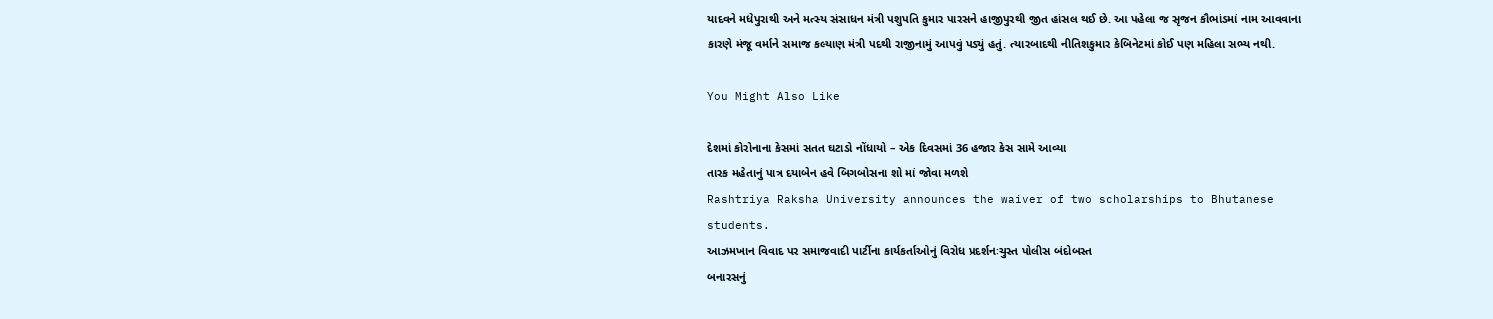યાદવને મધેપુરાથી અને મત્સ્ય સંસાધન મંત્રી પશુપતિ કુમાર પારસને હાજીપુરથી જીત હાંસલ થઈ છે. આ પહેલા જ સૃજન કૌભાંડમાં નામ આવવાના કારણે મંજૂ વર્માને સમાજ કલ્યાણ મંત્રી પદથી રાજીનામું આપવું પડ્યું હતું. ત્યારબાદથી નીતિશકુમાર કેબિનેટમાં કોઈ પણ મહિલા સભ્ય નથી.

You Might Also Like

દેશમાં કોરોનાના કેસમાં સતત ઘટાડો નોંધાયો – એક દિવસમાં 36 હજાર કેસ સામે આવ્યા
તારક મહેતાનું પાત્ર દયાબેન હવે બિગબોસના શો માં જોવા મળશે
Rashtriya Raksha University announces the waiver of two scholarships to Bhutanese students.
આઝમખાન વિવાદ પર સમાજવાદી પાર્ટીના કાર્યકર્તાઓનું વિરોધ પ્રદર્શનઃચુસ્ત પોલીસ બંદોબસ્ત
બનારસનું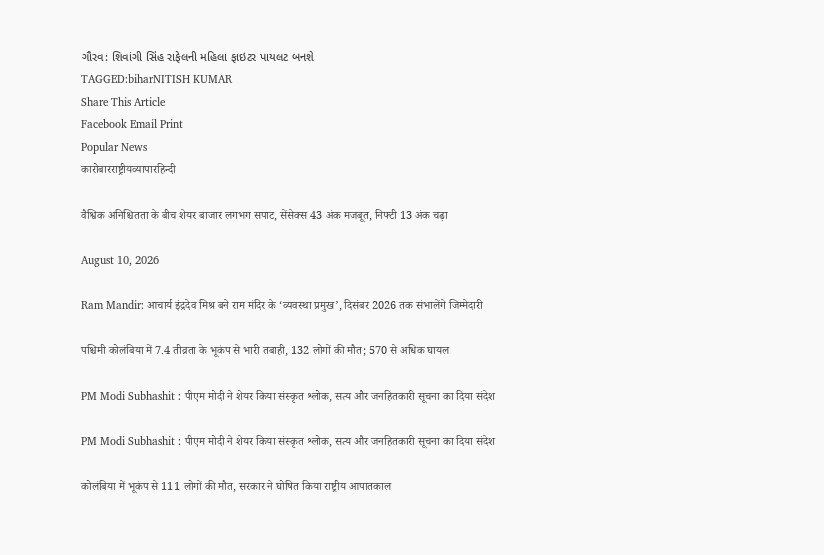ગૌરવ: શિવાંગી સિંહ રાફેલની મહિલા ફાઇટર પાયલટ બનશે
TAGGED:biharNITISH KUMAR
Share This Article
Facebook Email Print
Popular News
कारोबारराष्ट्रीयव्यापारहिन्दी

वैश्विक अनिश्चितता के बीच शेयर बाजार लगभग सपाट, सेंसेक्स 43 अंक मजबूत, निफ्टी 13 अंक चढ़ा

August 10, 2026

Ram Mandir: आचार्य इंद्रदेव मिश्र बने राम मंदिर के ‘व्यवस्था प्रमुख’, दिसंबर 2026 तक संभालेंगे जिम्मेदारी

पश्चिमी कोलंबिया में 7.4 तीव्रता के भूकंप से भारी तबाही, 132 लोगों की मौत; 570 से अधिक घायल

PM Modi Subhashit : पीएम मोदी ने शेयर किया संस्कृत श्लोक, सत्य और जनहितकारी सूचना का दिया संदेश

PM Modi Subhashit : पीएम मोदी ने शेयर किया संस्कृत श्लोक, सत्य और जनहितकारी सूचना का दिया संदेश

कोलंबिया में भूकंप से 111 लोगों की मौत, सरकार ने घोषित किया राष्ट्रीय आपातकाल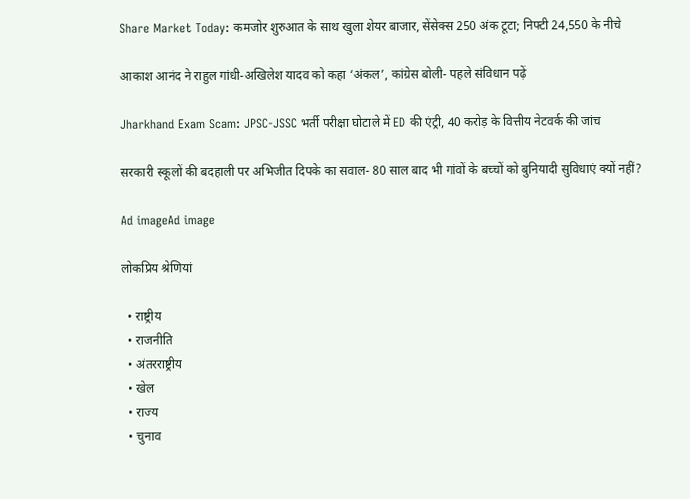Share Market Today: कमजोर शुरुआत के साथ खुला शेयर बाजार, सेंसेक्स 250 अंक टूटा; निफ्टी 24,550 के नीचे

आकाश आनंद ने राहुल गांधी-अखिलेश यादव को कहा ‘अंकल’, कांग्रेस बोली- पहले संविधान पढ़ें

Jharkhand Exam Scam: JPSC-JSSC भर्ती परीक्षा घोटाले में ED की एंट्री, 40 करोड़ के वित्तीय नेटवर्क की जांच

सरकारी स्कूलों की बदहाली पर अभिजीत दिपके का सवाल- 80 साल बाद भी गांवों के बच्चों को बुनियादी सुविधाएं क्यों नहीं?

Ad imageAd image

लोकप्रिय श्रेणियां

  • राष्ट्रीय
  • राजनीति
  • अंतरराष्ट्रीय
  • खेल
  • राज्य
  • चुनाव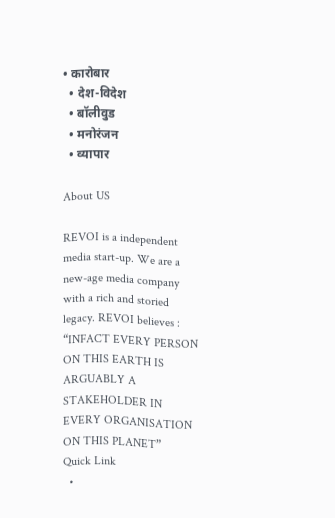• कारोबार
  • देश-विदेश
  • बॉलीवुड
  • मनोरंजन
  • व्यापार

About US

REVOI is a independent media start-up. We are a new-age media company with a rich and storied legacy. REVOI believes : “INFACT EVERY PERSON ON THIS EARTH IS ARGUABLY A STAKEHOLDER IN EVERY ORGANISATION ON THIS PLANET”
Quick Link
  •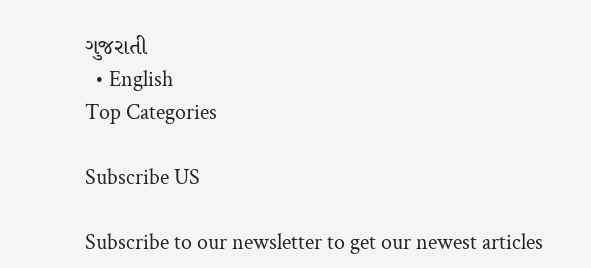ગુજરાતી
  • English
Top Categories

Subscribe US

Subscribe to our newsletter to get our newest articles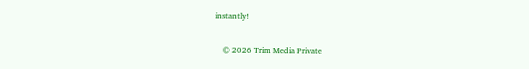instantly!

    © 2026 Trim Media Private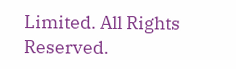Limited. All Rights Reserved.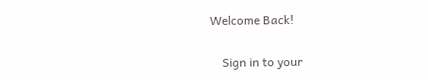Welcome Back!

    Sign in to your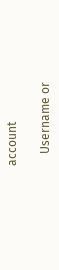account

    Username or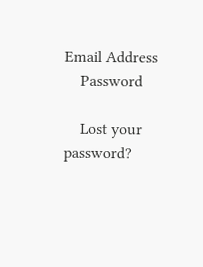Email Address
    Password

    Lost your password?